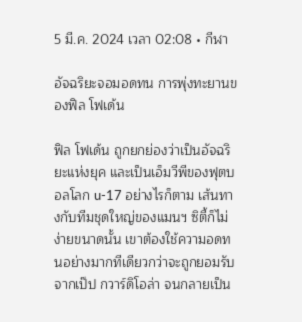5 มี.ค. 2024 เวลา 02:08 • กีฬา

อัจฉริยะจอมอดทน การพุ่งทะยานของฟิล โฟเด้น

ฟิล โฟเด้น ถูกยกย่องว่าเป็นอัจฉริยะแห่งยุค และเป็นเอ็มวีพีของฟุตบอลโลก u-17 อย่างไรก็ตาม เส้นทางกับทีมชุดใหญ่ของแมนฯ ซิตี้ก็ไม่ง่ายขนาดนั้น เขาต้องใช้ความอดทนอย่างมากทีเดียวกว่าจะถูกยอมรับจากเป๊ป กวาร์ดิโอล่า จนกลายเป็น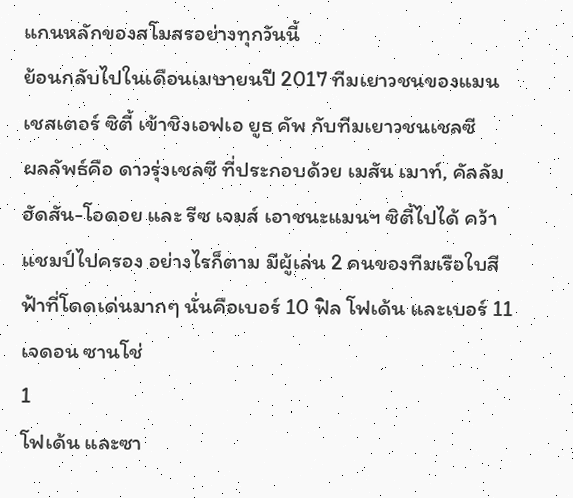แกนหลักของสโมสรอย่างทุกวันนี้
ย้อนกลับไปในเดือนเมษายนปี 2017 ทีมเยาวชนของแมนเชสเตอร์ ซิตี้ เข้าชิงเอฟเอ ยูธ คัพ กับทีมเยาวชนเชลซี
ผลลัพธ์คือ ดาวรุ่งเชลซี ที่ประกอบด้วย เมสัน เมาท์, คัลลัม ฮัดสัน-โอดอย และ รีซ เจมส์ เอาชนะแมนฯ ซิตี้ไปได้ คว้าแชมป์ไปครอง อย่างไรก็ตาม มีผู้เล่น 2 คนของทีมเรือใบสีฟ้าที่โดดเด่นมากๆ นั่นคือเบอร์ 10 ฟิล โฟเด้น และเบอร์ 11 เจดอน ซานโช่
1
โฟเด้น และซา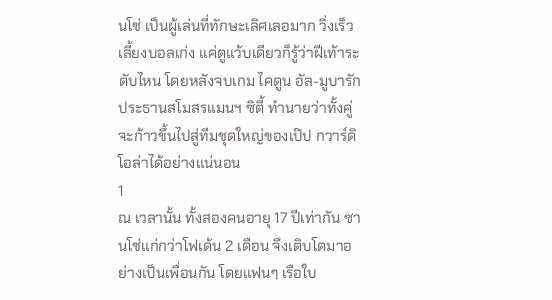นโช่ เป็นผู้เล่นที่ทักษะเลิศเลอมาก วิ่งเร็ว เลี้ยงบอลเก่ง แค่ดูแว้บเดียวก็รู้ว่าฝีเท้าระดับไหน โดยหลังจบเกม ไคดูน อัล-มูบารัก ประธานสโมสรแมนฯ ซิตี้ ทำนายว่าทั้งคู่ จะก้าวขึ้นไปสู่ทีมชุดใหญ่ของเป๊ป กวาร์ดิโอล่าได้อย่างแน่นอน
1
ณ เวลานั้น ทั้งสองคนอายุ 17 ปีเท่ากัน ซานโช่แก่กว่าโฟเด้น 2 เดือน จึงเติบโตมาอย่างเป็นเพื่อนกัน โดยแฟนๆ เรือใบ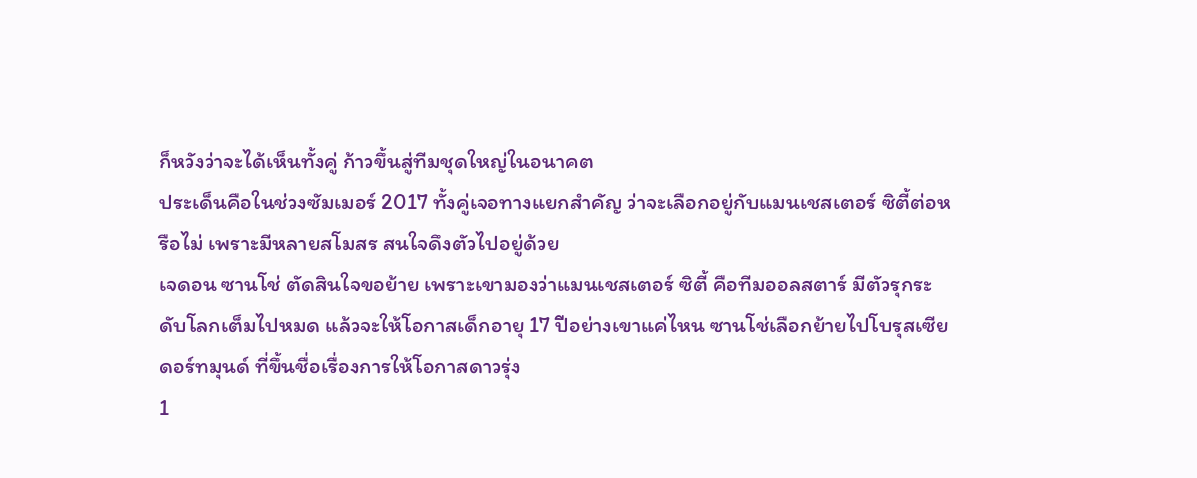ก็หวังว่าจะได้เห็นทั้งคู่ ก้าวขึ้นสู่ทีมชุดใหญ่ในอนาคต
ประเด็นคือในช่วงซัมเมอร์ 2017 ทั้งคู่เจอทางแยกสำคัญ ว่าจะเลือกอยู่กับแมนเชสเตอร์ ซิตี้ต่อหรือไม่ เพราะมีหลายสโมสร สนใจดึงตัวไปอยู่ด้วย
เจดอน ซานโช่ ตัดสินใจขอย้าย เพราะเขามองว่าแมนเชสเตอร์ ซิตี้ คือทีมออลสตาร์ มีตัวรุกระดับโลกเต็มไปหมด แล้วจะให้โอกาสเด็กอายุ 17 ปีอย่างเขาแค่ไหน ซานโช่เลือกย้ายไปโบรุสเซีย ดอร์ทมุนด์ ที่ขึ้นชื่อเรื่องการให้โอกาสดาวรุ่ง
1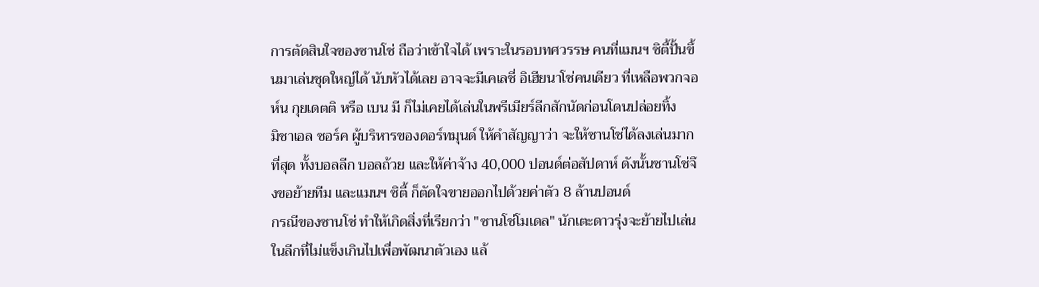การตัดสินใจของซานโช่ ถือว่าเข้าใจได้ เพราะในรอบทศวรรษ คนที่แมนฯ ซิตี้ปั้นขึ้นมาเล่นชุดใหญ่ได้ นับหัวได้เลย อาจจะมีเคเลชี่ อิเฮียนาโช่คนเดียว ที่เหลือพวกจอห์น กุยเดตติ หรือ เบน มี ก็ไม่เคยได้เล่นในพรีเมียร์ลีกสักนัดก่อนโดนปล่อยทิ้ง
มิชาเอล ซอร์ค ผู้บริหารของดอร์ทมุนด์ ให้คำสัญญาว่า จะให้ซานโช่ได้ลงเล่นมากที่สุด ทั้งบอลลีก บอลถ้วย และให้ค่าจ้าง 40,000 ปอนด์ต่อสัปดาห์ ดังนั้นซานโช่จึงขอย้ายทีม และแมนฯ ซิตี้ ก็ตัดใจขายออกไปด้วยค่าตัว 8 ล้านปอนด์
กรณีของซานโช่ ทำให้เกิดสิ่งที่เรียกว่า "ซานโช่โมเดล" นักเตะดาวรุ่งจะย้ายไปเล่นในลีกที่ไม่แข็งเกินไปเพื่อพัฒนาตัวเอง แล้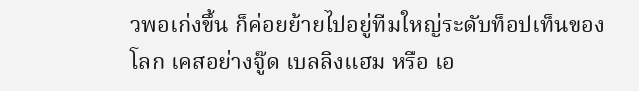วพอเก่งขึ้น ก็ค่อยย้ายไปอยู่ทีมใหญ่ระดับท็อปเท็นของโลก เคสอย่างจู๊ด เบลลิงแฮม หรือ เอ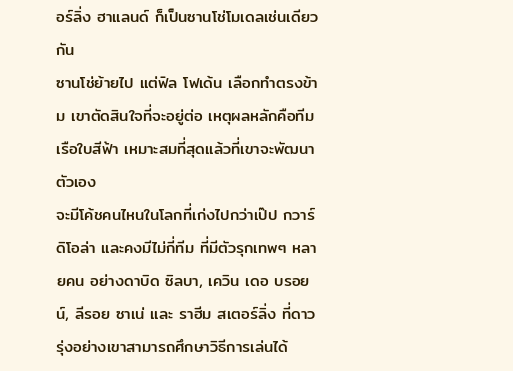อร์ลิ่ง ฮาแลนด์ ก็เป็นซานโช่โมเดลเช่นเดียวกัน
ซานโช่ย้ายไป แต่ฟิล โฟเด้น เลือกทำตรงข้าม เขาตัดสินใจที่จะอยู่ต่อ เหตุผลหลักคือทีมเรือใบสีฟ้า เหมาะสมที่สุดแล้วที่เขาจะพัฒนาตัวเอง
จะมีโค้ชคนไหนในโลกที่เก่งไปกว่าเป๊ป กวาร์ดิโอล่า และคงมีไม่กี่ทีม ที่มีตัวรุกเทพๆ หลายคน อย่างดาบิด ซิลบา, เควิน เดอ บรอยน์, ลีรอย ซาเน่ และ ราฮีม สเตอร์ลิ่ง ที่ดาวรุ่งอย่างเขาสามารถศึกษาวิธีการเล่นได้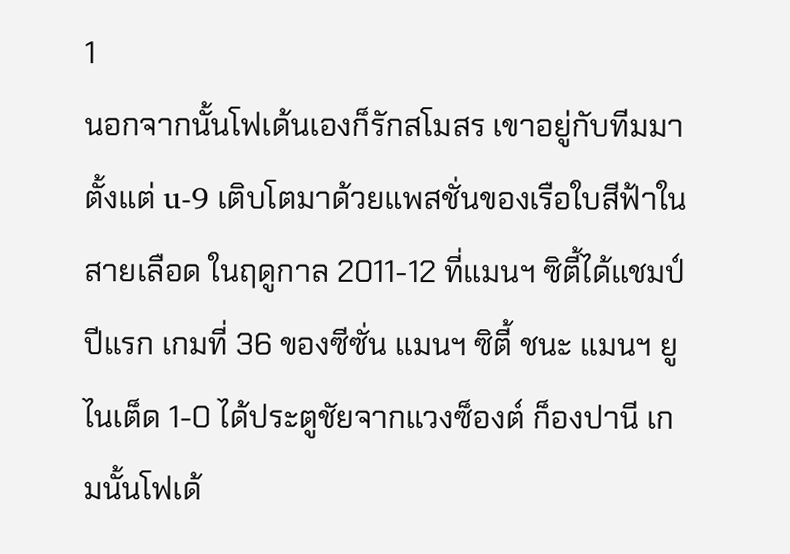1
นอกจากนั้นโฟเด้นเองก็รักสโมสร เขาอยู่กับทีมมาตั้งแต่ u-9 เติบโตมาด้วยแพสชั่นของเรือใบสีฟ้าในสายเลือด ในฤดูกาล 2011-12 ที่แมนฯ ซิตี้ได้แชมป์ปีแรก เกมที่ 36 ของซีซั่น แมนฯ ซิตี้ ชนะ แมนฯ ยูไนเต็ด 1-0 ได้ประตูชัยจากแวงซ็องต์ ก็องปานี เกมนั้นโฟเด้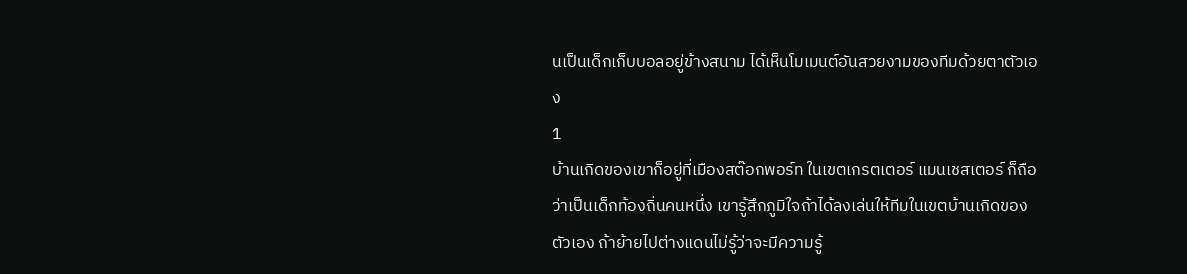นเป็นเด็กเก็บบอลอยู่ข้างสนาม ได้เห็นโมเมนต์อันสวยงามของทีมด้วยตาตัวเอง
1
บ้านเกิดของเขาก็อยู่ที่เมืองสต๊อกพอร์ท ในเขตเกรตเตอร์ แมนเชสเตอร์ ก็ถือว่าเป็นเด็กท้องถิ่นคนหนึ่ง เขารู้สึกภูมิใจถ้าได้ลงเล่นให้ทีมในเขตบ้านเกิดของตัวเอง ถ้าย้ายไปต่างแดนไม่รู้ว่าจะมีความรู้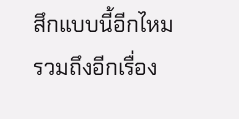สึกแบบนี้อีกไหม
รวมถึงอีกเรื่อง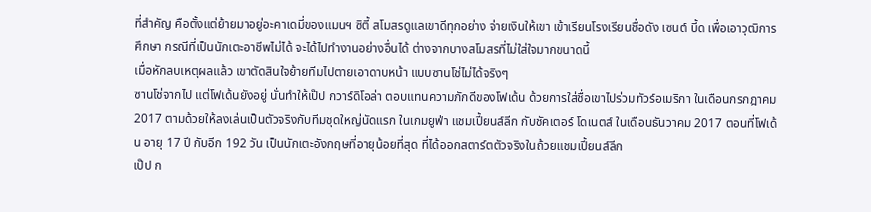ที่สำคัญ คือตั้งแต่ย้ายมาอยู่อะคาเดมี่ของแมนฯ ซิตี้ สโมสรดูแลเขาดีทุกอย่าง จ่ายเงินให้เขา เข้าเรียนโรงเรียนชื่อดัง เซนต์ บี้ด เพื่อเอาวุฒิการศึกษา กรณีที่เป็นนักเตะอาชีพไม่ได้ จะได้ไปทำงานอย่างอื่นได้ ต่างจากบางสโมสรที่ไม่ใส่ใจมากขนาดนี้
เมื่อหักลบเหตุผลแล้ว เขาตัดสินใจย้ายทีมไปตายเอาดาบหน้า แบบซานโช่ไม่ได้จริงๆ
ซานโช่จากไป แต่โฟเด้นยังอยู่ นั่นทำให้เป๊ป กวาร์ดิโอล่า ตอบแทนความภักดีของโฟเด้น ด้วยการใส่ชื่อเขาไปร่วมทัวร์อเมริกา ในเดือนกรกฎาคม 2017 ตามด้วยให้ลงเล่นเป็นตัวจริงกับทีมชุดใหญ่นัดแรก ในเกมยูฟ่า แชมเปี้ยนส์ลีก กับชัคเตอร์ โดเนตส์ ในเดือนธันวาคม 2017 ตอนที่โฟเด้น อายุ 17 ปี กับอีก 192 วัน เป็นนักเตะอังกฤษที่อายุน้อยที่สุด ที่ได้ออกสตาร์ตตัวจริงในถ้วยแชมเปี้ยนส์ลีก
เป๊ป ก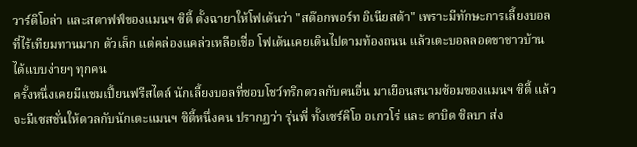วาร์ดิโอล่า และสตาฟฟ์ของแมนฯ ซิตี้ ตั้งฉายาให้โฟเด้นว่า "สต๊อกพอร์ท อิเนียสต้า" เพราะมีทักษะการเลี้ยงบอลที่ไร้เทียมทานมาก ตัวเล็ก แต่คล่องแคล่วเหลือเชื่อ โฟเด้นเคยเดินไปตามท้องถนน แล้วเตะบอลลอดขาชาวบ้านได้แบบง่ายๆ ทุกคน
ครั้งหนึ่งเคยมีแชมเปี้ยนฟรีสไตล์ นักเลี้ยงบอลที่ชอบโชว์ทริกดวลกับคนอื่น มาเยือนสนามซ้อมของแมนฯ ซิตี้ แล้วจะมีเซสชั่นให้ดวลกับนักเตะแมนฯ ซิตี้หนึ่งคน ปรากฏว่า รุ่นพี่ ทั้งเซร์คิโอ อเกวโร่ และ ดาบิด ซิลบา ส่ง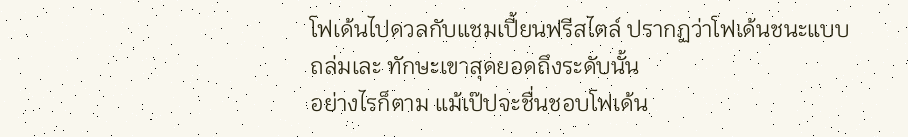โฟเด้นไปดวลกับแชมเปี้ยนฟรีสไตล์ ปรากฏว่าโฟเด้นชนะแบบถล่มเละ ทักษะเขาสุดยอดถึงระดับนั้น
อย่างไรก็ตาม แม้เป๊ปจะชื่นชอบโฟเด้น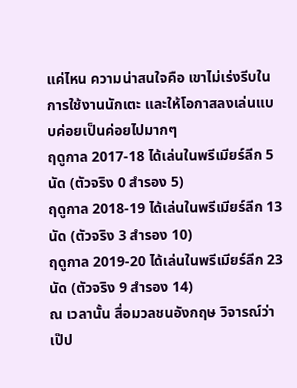แค่ไหน ความน่าสนใจคือ เขาไม่เร่งรีบในการใช้งานนักเตะ และให้โอกาสลงเล่นแบบค่อยเป็นค่อยไปมากๆ
ฤดูกาล 2017-18 ได้เล่นในพรีเมียร์ลีก 5 นัด (ตัวจริง 0 สำรอง 5)
ฤดูกาล 2018-19 ได้เล่นในพรีเมียร์ลีก 13 นัด (ตัวจริง 3 สำรอง 10)
ฤดูกาล 2019-20 ได้เล่นในพรีเมียร์ลีก 23 นัด (ตัวจริง 9 สำรอง 14)
ณ เวลานั้น สื่อมวลชนอังกฤษ วิจารณ์ว่าเป๊ป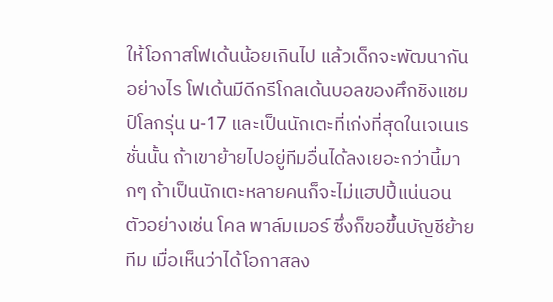ให้โอกาสโฟเด้นน้อยเกินไป แล้วเด็กจะพัฒนากันอย่างไร โฟเด้นมีดีกรีโกลเด้นบอลของศึกชิงแชมป์โลกรุ่น u-17 และเป็นนักเตะที่เก่งที่สุดในเจเนเรชั่นนั้น ถ้าเขาย้ายไปอยู่ทีมอื่นได้ลงเยอะกว่านี้มากๆ ถ้าเป็นนักเตะหลายคนก็จะไม่แฮปปี้แน่นอน ตัวอย่างเช่น โคล พาล์มเมอร์ ซึ่งก็ขอขึ้นบัญชีย้ายทีม เมื่อเห็นว่าได้โอกาสลง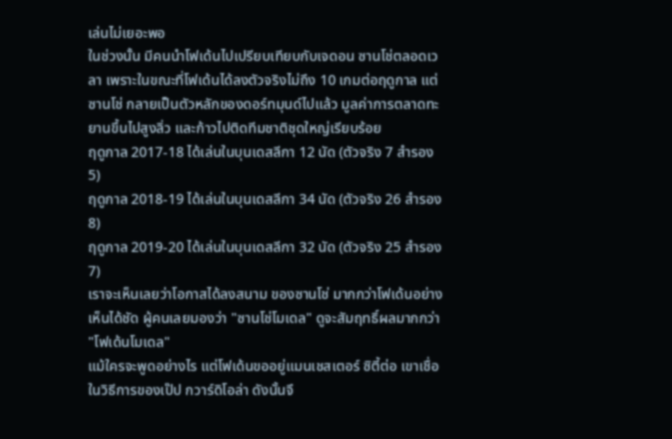เล่นไม่เยอะพอ
ในช่วงนั้น มีคนนำโฟเด้นไปเปรียบเทียบกับเจดอน ซานโช่ตลอดเวลา เพราะในขณะที่โฟเด้นได้ลงตัวจริงไม่ถึง 10 เกมต่อฤดูกาล แต่ซานโช่ กลายเป็นตัวหลักของดอร์ทมุนด์ไปแล้ว มูลค่าการตลาดทะยานขึ้นไปสูงลิ่ว และก้าวไปติดทีมชาติชุดใหญ่เรียบร้อย
ฤดูกาล 2017-18 ได้เล่นในบุนเดสลีกา 12 นัด (ตัวจริง 7 สำรอง 5)
ฤดูกาล 2018-19 ได้เล่นในบุนเดสลีกา 34 นัด (ตัวจริง 26 สำรอง 8)
ฤดูกาล 2019-20 ได้เล่นในบุนเดสลีกา 32 นัด (ตัวจริง 25 สำรอง 7)
เราจะเห็นเลยว่าโอกาสได้ลงสนาม ของซานโช่ มากกว่าโฟเด้นอย่างเห็นได้ชัด ผู้คนเลยมองว่า "ซานโช่โมเดล" ดูจะสัมฤทธิ์ผลมากกว่า "โฟเด้นโมเดล"
แม้ใครจะพูดอย่างไร แต่โฟเด้นขออยู่แมนเชสเตอร์ ซิตี้ต่อ เขาเชื่อในวิธีการของเป๊ป กวาร์ดิโอล่า ดังนั้นจึ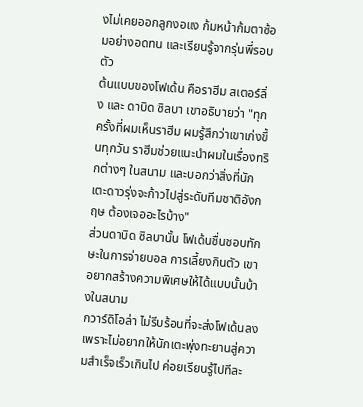งไม่เคยออกลูกงอแง ก้มหน้าก้มตาซ้อมอย่างอดทน และเรียนรู้จากรุ่นพี่รอบตัว
ต้นแบบของโฟเด้น คือราฮีม สเตอร์ลิ่ง และ ดาบิด ซิลบา เขาอธิบายว่า "ทุกครั้งที่ผมเห็นราฮีม ผมรู้สึกว่าเขาเก่งขึ้นทุกวัน ราฮีมช่วยแนะนำผมในเรื่องทริกต่างๆ ในสนาม และบอกว่าสิ่งที่นักเตะดาวรุ่งจะก้าวไปสู่ระดับทีมชาติอังกฤษ ต้องเจออะไรบ้าง"
ส่วนดาบิด ซิลบานั้น โฟเด้นชื่นชอบทักษะในการจ่ายบอล การเลี้ยงกินตัว เขาอยากสร้างความพิเศษให้ได้แบบนั้นบ้างในสนาม
กวาร์ดิโอล่า ไม่รีบร้อนที่จะส่งโฟเด้นลง เพราะไม่อยากให้นักเตะพุ่งทะยานสู่ความสำเร็จเร็วเกินไป ค่อยเรียนรู้ไปทีละ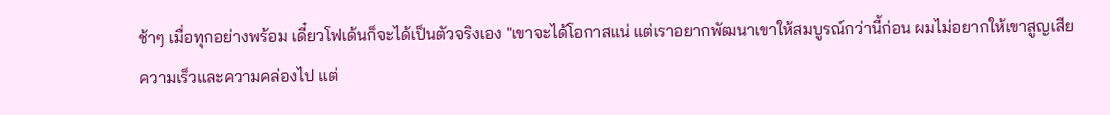ช้าๆ เมื่อทุกอย่างพร้อม เดี๋ยวโฟเด้นก็จะได้เป็นตัวจริงเอง "เขาจะได้โอกาสแน่ แต่เราอยากพัฒนาเขาให้สมบูรณ์กว่านี้ก่อน ผมไม่อยากให้เขาสูญเสียความเร็วและความคล่องไป แต่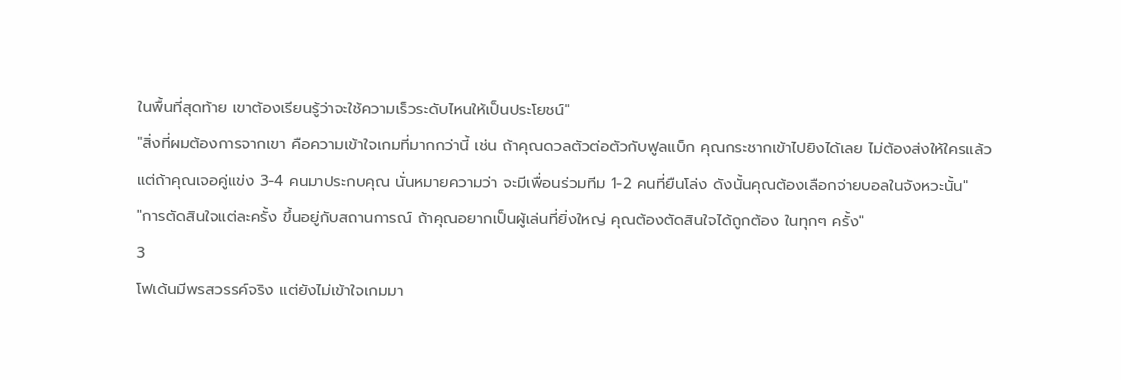ในพื้นที่สุดท้าย เขาต้องเรียนรู้ว่าจะใช้ความเร็วระดับไหนให้เป็นประโยชน์"
"สิ่งที่ผมต้องการจากเขา คือความเข้าใจเกมที่มากกว่านี้ เช่น ถ้าคุณดวลตัวต่อตัวกับฟูลแบ็ก คุณกระชากเข้าไปยิงได้เลย ไม่ต้องส่งให้ใครแล้ว แต่ถ้าคุณเจอคู่แข่ง 3-4 คนมาประกบคุณ นั่นหมายความว่า จะมีเพื่อนร่วมทีม 1-2 คนที่ยืนโล่ง ดังนั้นคุณต้องเลือกจ่ายบอลในจังหวะนั้น"
"การตัดสินใจแต่ละครั้ง ขึ้นอยู่กับสถานการณ์ ถ้าคุณอยากเป็นผู้เล่นที่ยิ่งใหญ่ คุณต้องตัดสินใจได้ถูกต้อง ในทุกๆ ครั้ง"
3
โฟเด้นมีพรสวรรค์จริง แต่ยังไม่เข้าใจเกมมา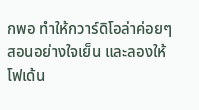กพอ ทำให้กวาร์ดิโอล่าค่อยๆ สอนอย่างใจเย็น และลองให้โฟเด้น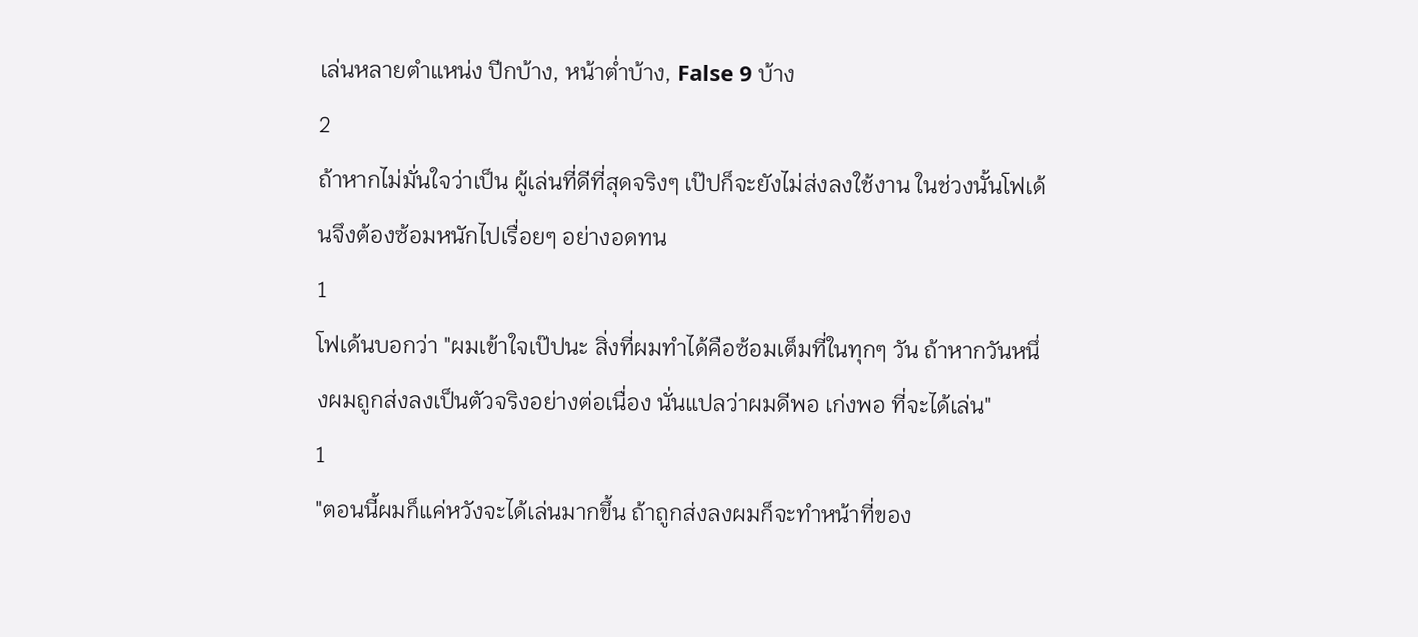เล่นหลายตำแหน่ง ปีกบ้าง, หน้าต่ำบ้าง, False 9 บ้าง
2
ถ้าหากไม่มั่นใจว่าเป็น ผู้เล่นที่ดีที่สุดจริงๆ เป๊ปก็จะยังไม่ส่งลงใช้งาน ในช่วงนั้นโฟเด้นจึงต้องซ้อมหนักไปเรื่อยๆ อย่างอดทน
1
โฟเด้นบอกว่า "ผมเข้าใจเป๊ปนะ สิ่งที่ผมทำได้คือซ้อมเต็มที่ในทุกๆ วัน ถ้าหากวันหนึ่งผมถูกส่งลงเป็นตัวจริงอย่างต่อเนื่อง นั่นแปลว่าผมดีพอ เก่งพอ ที่จะได้เล่น"
1
"ตอนนี้ผมก็แค่หวังจะได้เล่นมากขึ้น ถ้าถูกส่งลงผมก็จะทำหน้าที่ของ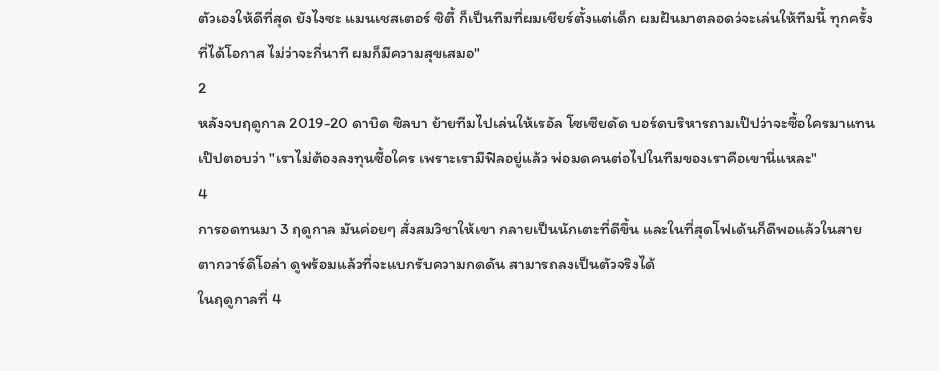ตัวเองให้ดีที่สุด ยังไงซะ แมนเชสเตอร์ ซิตี้ ก็เป็นทีมที่ผมเชียร์ตั้งแต่เด็ก ผมฝันมาตลอดว่จะเล่นให้ทีมนี้ ทุกครั้งที่ได้โอกาส ไม่ว่าจะกี่นาที ผมก็มีความสุขเสมอ"
2
หลังจบฤดูกาล 2019-20 ดาบิด ซิลบา ย้ายทีมไปเล่นให้เรอัล โซเซียดัด บอร์ดบริหารถามเป๊ปว่าจะซื้อใครมาแทน เป๊ปตอบว่า "เราไม่ต้องลงทุนซื้อใคร เพราะเรามีฟิลอยู่แล้ว พ่อมดคนต่อไปในทีมของเราคือเขานี่แหละ"
4
การอดทนมา 3 ฤดูกาล มันค่อยๆ สั่งสมวิชาให้เขา กลายเป็นนักเตะที่ดีขึ้น และในที่สุดโฟเด้นก็ดีพอแล้วในสายตากวาร์ดิโอล่า ดูพร้อมแล้วที่จะแบกรับความกดดัน สามารถลงเป็นตัวจริงได้
ในฤดูกาลที่ 4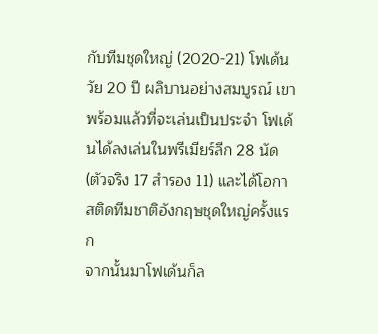กับทีมชุดใหญ่ (2020-21) โฟเด้นวัย 20 ปี ผลิบานอย่างสมบูรณ์ เขาพร้อมแล้วที่จะเล่นเป็นประจำ โฟเด้นได้ลงเล่นในพรีเมียร์ลีก 28 นัด (ตัวจริง 17 สำรอง 11) และได้โอกาสติดทีมชาติอังกฤษชุดใหญ่ครั้งแรก
จากนั้นมาโฟเด้นก็ล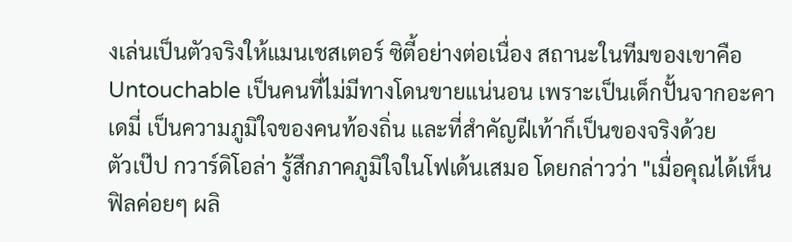งเล่นเป็นตัวจริงให้แมนเชสเตอร์ ซิตี้อย่างต่อเนื่อง สถานะในทีมของเขาคือ Untouchable เป็นคนที่ไม่มีทางโดนขายแน่นอน เพราะเป็นเด็กปั้นจากอะคาเดมี่ เป็นความภูมิใจของคนท้องถิ่น และที่สำคัญฝีเท้าก็เป็นของจริงด้วย
ตัวเป๊ป กวาร์ดิโอล่า รู้สึกภาคภูมิใจในโฟเด้นเสมอ โดยกล่าวว่า "เมื่อคุณได้เห็นฟิลค่อยๆ ผลิ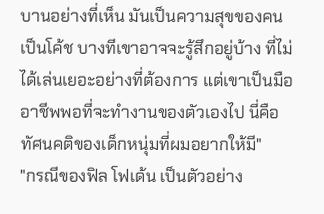บานอย่างที่เห็น มันเป็นความสุขของคนเป็นโค้ช บางทีเขาอาจจะรู้สึกอยู่บ้าง ที่ไม่ได้เล่นเยอะอย่างที่ต้องการ แต่เขาเป็นมืออาชีพพอที่จะทำงานของตัวเองไป นี่คือทัศนคติของเด็กหนุ่มที่ผมอยากให้มี"
"กรณีของฟิล โฟเด้น เป็นตัวอย่าง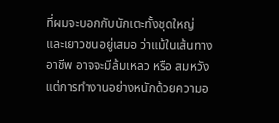ที่ผมจะบอกกับนักเตะทั้งชุดใหญ่ และเยาวชนอยู่เสมอ ว่าแม้ในเส้นทางอาชีพ อาจจะมีล้มเหลว หรือ สมหวัง แต่การทำงานอย่างหนักด้วยความอ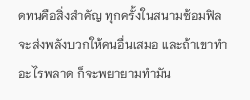ดทนคือสิ่งสำคัญ ทุกครั้งในสนามซ้อมฟิลจะส่งพลังบวกให้คนอื่นเสมอ และถ้าเขาทำอะไรพลาด ก็จะพยายามทำมัน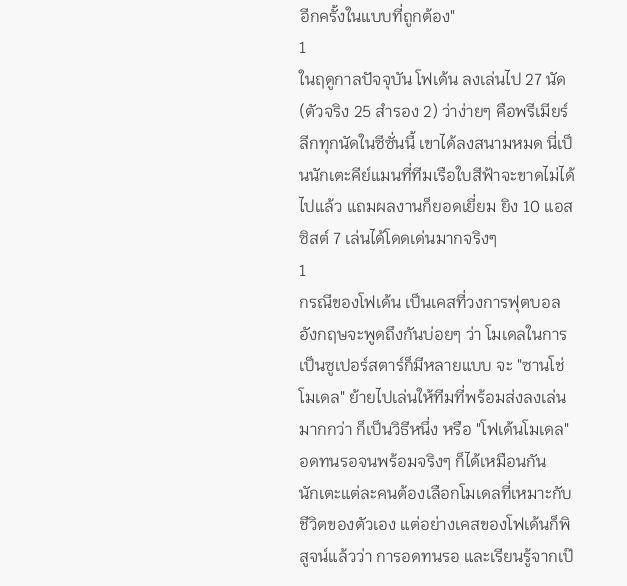อีกครั้งในแบบที่ถูกต้อง"
1
ในฤดูกาลปัจจุบัน โฟเด้น ลงเล่นไป 27 นัด (ตัวจริง 25 สำรอง 2) ว่าง่ายๆ คือพรีเมียร์ลีกทุกนัดในซีซั่นนี้ เขาได้ลงสนามหมด นี่เป็นนักเตะคีย์แมนที่ทีมเรือใบสีฟ้าจะขาดไม่ได้ไปแล้ว แถมผลงานก็ยอดเยี่ยม ยิง 10 แอสซิสต์ 7 เล่นได้โดดเด่นมากจริงๆ
1
กรณีของโฟเด้น เป็นเคสที่วงการฟุตบอลอังกฤษจะพูดถึงกันบ่อยๆ ว่า โมเดลในการเป็นซูเปอร์สตาร์ก็มีหลายแบบ จะ "ซานโช่โมเดล" ย้ายไปเล่นให้ทีมที่พร้อมส่งลงเล่นมากกว่า ก็เป็นวิธีหนึ่ง หรือ "โฟเด้นโมเดล" อดทนรอจนพร้อมจริงๆ ก็ได้เหมือนกัน
นักเตะแต่ละคนต้องเลือกโมเดลที่เหมาะกับชีวิตของตัวเอง แต่อย่างเคสของโฟเด้นก็พิสูจน์แล้วว่า การอดทนรอ และเรียนรู้จากเป๊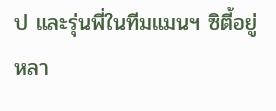ป และรุ่นพี่ในทีมแมนฯ ซิตี้อยู่หลา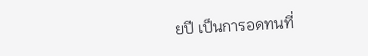ยปี เป็นการอดทนที่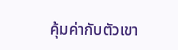คุ้มค่ากับตัวเขา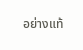อย่างแท้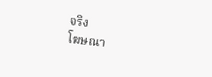จริง
โฆษณา